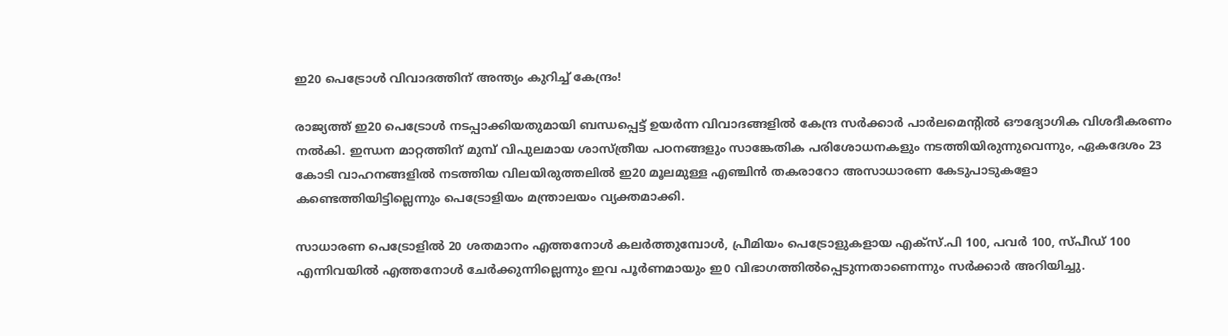ഇ20 പെട്രോൾ വിവാദത്തിന് അന്ത്യം കുറിച്ച് കേന്ദ്രം!

രാജ്യത്ത് ഇ20 പെട്രോൾ നടപ്പാക്കിയതുമായി ബന്ധപ്പെട്ട് ഉയർന്ന വിവാദങ്ങളിൽ കേന്ദ്ര സർക്കാർ പാർലമെന്റിൽ ഔദ്യോഗിക വിശദീകരണം നൽകി. ഇന്ധന മാറ്റത്തിന് മുമ്പ് വിപുലമായ ശാസ്ത്രീയ പഠനങ്ങളും സാങ്കേതിക പരിശോധനകളും നടത്തിയിരുന്നുവെന്നും, ഏകദേശം 23 കോടി വാഹനങ്ങളിൽ നടത്തിയ വിലയിരുത്തലിൽ ഇ20 മൂലമുള്ള എഞ്ചിൻ തകരാറോ അസാധാരണ കേടുപാടുകളോ കണ്ടെത്തിയിട്ടില്ലെന്നും പെട്രോളിയം മന്ത്രാലയം വ്യക്തമാക്കി.

സാധാരണ പെട്രോളിൽ 20 ശതമാനം എത്തനോൾ കലർത്തുമ്പോൾ, പ്രീമിയം പെട്രോളുകളായ എക്‌സ്.പി 100, പവർ 100, സ്പീഡ് 100 എന്നിവയിൽ എത്തനോൾ ചേർക്കുന്നില്ലെന്നും ഇവ പൂർണമായും ഇ0 വിഭാഗത്തിൽപ്പെടുന്നതാണെന്നും സർക്കാർ അറിയിച്ചു.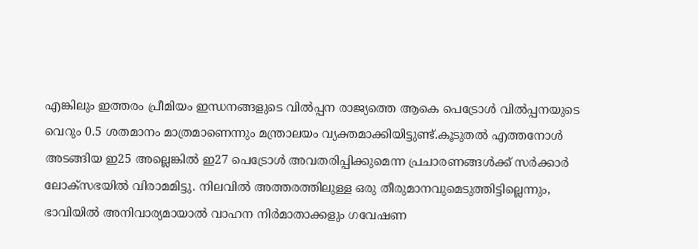എങ്കിലും ഇത്തരം പ്രീമിയം ഇന്ധനങ്ങളുടെ വിൽപ്പന രാജ്യത്തെ ആകെ പെട്രോൾ വിൽപ്പനയുടെ വെറും 0.5 ശതമാനം മാത്രമാണെന്നും മന്ത്രാലയം വ്യക്തമാക്കിയിട്ടുണ്ട്.കൂടുതൽ എത്തനോൾ അടങ്ങിയ ഇ25 അല്ലെങ്കിൽ ഇ27 പെട്രോൾ അവതരിപ്പിക്കുമെന്ന പ്രചാരണങ്ങൾക്ക് സർക്കാർ ലോക്സഭയിൽ വിരാമമിട്ടു. നിലവിൽ അത്തരത്തിലുള്ള ഒരു തീരുമാനവുമെടുത്തിട്ടില്ലെന്നും, ഭാവിയിൽ അനിവാര്യമായാൽ വാഹന നിർമാതാക്കളും ഗവേഷണ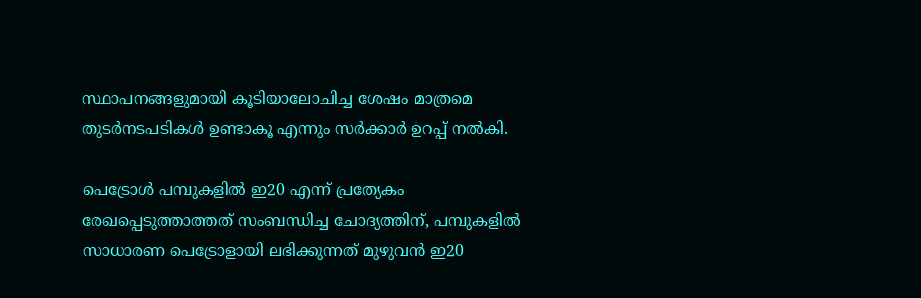സ്ഥാപനങ്ങളുമായി കൂടിയാലോചിച്ച ശേഷം മാത്രമെ തുടർനടപടികൾ ഉണ്ടാകൂ എന്നും സർക്കാർ ഉറപ്പ് നൽകി.

പെട്രോൾ പമ്പുകളിൽ ഇ20 എന്ന് പ്രത്യേകം രേഖപ്പെടുത്താത്തത് സംബന്ധിച്ച ചോദ്യത്തിന്, പമ്പുകളിൽ സാധാരണ പെട്രോളായി ലഭിക്കുന്നത് മുഴുവൻ ഇ20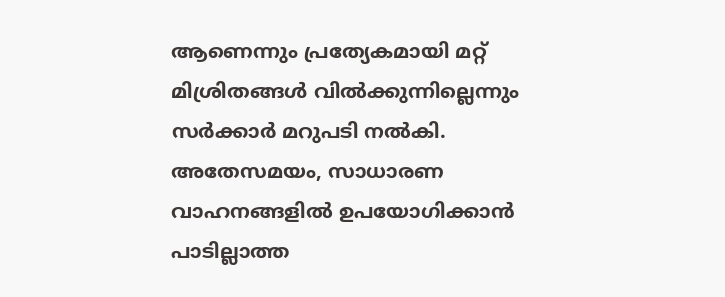ആണെന്നും പ്രത്യേകമായി മറ്റ് മിശ്രിതങ്ങൾ വിൽക്കുന്നില്ലെന്നും സർക്കാർ മറുപടി നൽകി. അതേസമയം, സാധാരണ വാഹനങ്ങളിൽ ഉപയോഗിക്കാൻ പാടില്ലാത്ത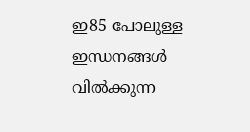ഇ85 പോലുള്ള ഇന്ധനങ്ങൾ വിൽക്കുന്ന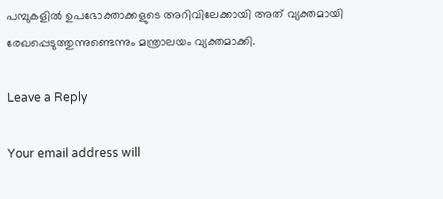പമ്പുകളിൽ ഉപഭോക്താക്കളുടെ അറിവിലേക്കായി അത് വ്യക്തമായി രേഖപ്പെടുത്തുന്നുണ്ടെന്നും മന്ത്രാലയം വ്യക്തമാക്കി.

Leave a Reply

Your email address will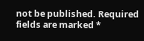not be published. Required fields are marked *